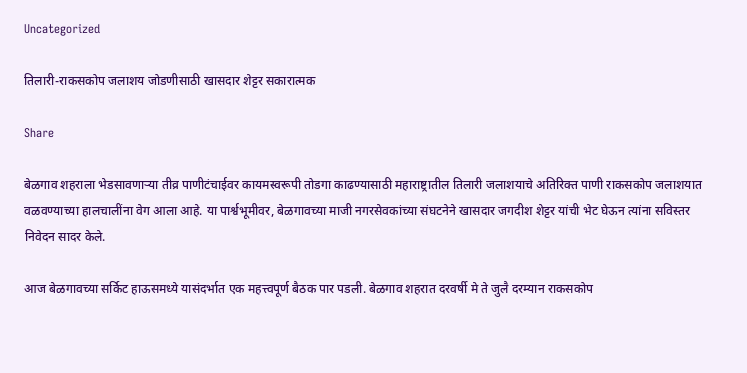Uncategorized

तिलारी-राकसकोप जलाशय जोडणीसाठी खासदार शेट्टर सकारात्मक

Share

बेळगाव शहराला भेडसावणाऱ्या तीव्र पाणीटंचाईवर कायमस्वरूपी तोडगा काढण्यासाठी महाराष्ट्रातील तिलारी जलाशयाचे अतिरिक्त पाणी राकसकोप जलाशयात वळवण्याच्या हालचालींना वेग आला आहे. या पार्श्वभूमीवर, बेळगावच्या माजी नगरसेवकांच्या संघटनेने खासदार जगदीश शेट्टर यांची भेट घेऊन त्यांना सविस्तर निवेदन सादर केले.

आज बेळगावच्या सर्किट हाऊसमध्ये यासंदर्भात एक महत्त्वपूर्ण बैठक पार पडली. बेळगाव शहरात दरवर्षी मे ते जुलै दरम्यान राकसकोप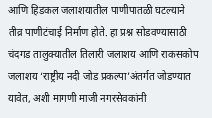आणि हिडकल जलाशयातील पाणीपातळी घटल्याने तीव्र पाणीटंचाई निर्माण होते. हा प्रश्न सोडवण्यासाठी चंदगड तालुक्यातील तिलारी जलाशय आणि राकसकोप जलाशय ‘राष्ट्रीय नदी जोड प्रकल्पा’अंतर्गत जोडण्यात यावेत, अशी मागणी माजी नगरसेवकांनी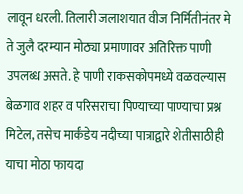लावून धरली. तिलारी जलाशयात वीज निर्मितीनंतर मे ते जुलै दरम्यान मोठ्या प्रमाणावर अतिरिक्त पाणी उपलब्ध असते. हे पाणी राकसकोपमध्ये वळवल्यास बेळगाव शहर व परिसराचा पिण्याच्या पाण्याचा प्रश्न मिटेल, तसेच मार्कंडेय नदीच्या पात्राद्वारे शेतीसाठीही याचा मोठा फायदा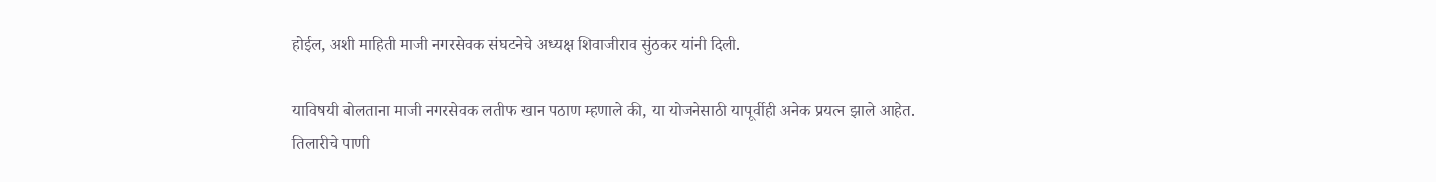होईल, अशी माहिती माजी नगरसेवक संघटनेचे अध्यक्ष शिवाजीराव सुंठकर यांनी दिली.

याविषयी बोलताना माजी नगरसेवक लतीफ खान पठाण म्हणाले की, या योजनेसाठी यापूर्वीही अनेक प्रयत्न झाले आहेत. तिलारीचे पाणी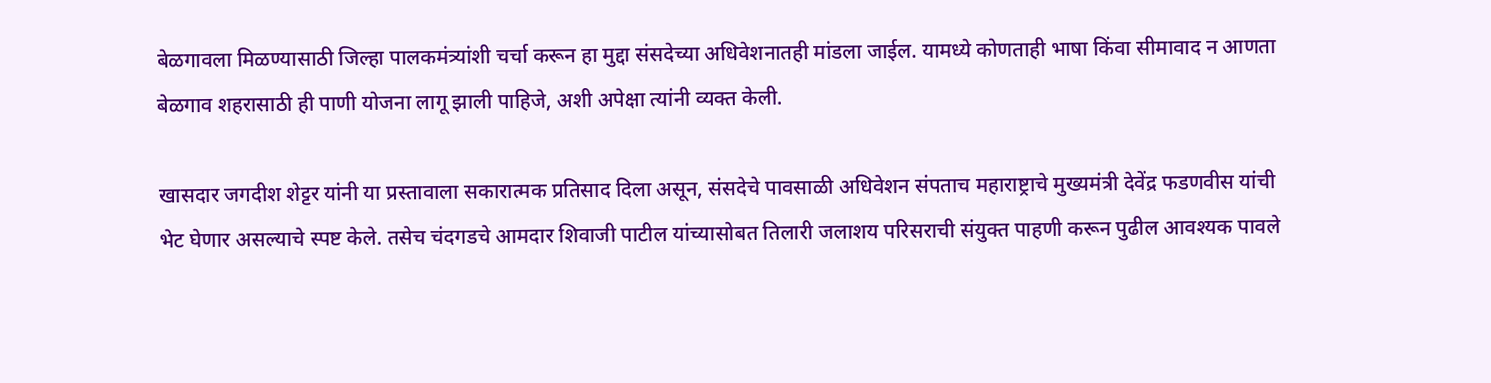बेळगावला मिळण्यासाठी जिल्हा पालकमंत्र्यांशी चर्चा करून हा मुद्दा संसदेच्या अधिवेशनातही मांडला जाईल. यामध्ये कोणताही भाषा किंवा सीमावाद न आणता बेळगाव शहरासाठी ही पाणी योजना लागू झाली पाहिजे, अशी अपेक्षा त्यांनी व्यक्त केली.

खासदार जगदीश शेट्टर यांनी या प्रस्तावाला सकारात्मक प्रतिसाद दिला असून, संसदेचे पावसाळी अधिवेशन संपताच महाराष्ट्राचे मुख्यमंत्री देवेंद्र फडणवीस यांची भेट घेणार असल्याचे स्पष्ट केले. तसेच चंदगडचे आमदार शिवाजी पाटील यांच्यासोबत तिलारी जलाशय परिसराची संयुक्त पाहणी करून पुढील आवश्यक पावले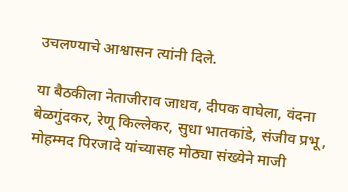उचलण्याचे आश्वासन त्यांनी दिले.

या बैठकीला नेताजीराव जाधव, दीपक वाघेला, वंदना बेळगुंदकर, रेणू किल्लेकर, सुधा भातकांडे, संजीव प्रभू, मोहम्मद पिरजादे यांच्यासह मोठ्या संख्येने माजी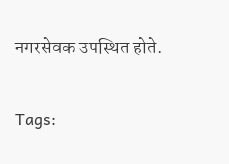नगरसेवक उपस्थित होते.

Tags: